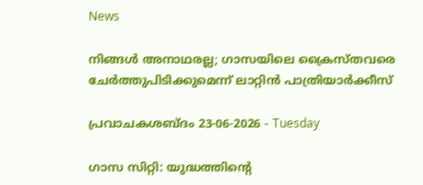News

നിങ്ങള്‍ അനാഥരല്ല; ഗാസയിലെ ക്രൈസ്തവരെ ചേര്‍ത്തുപിടിക്കുമെന്ന് ലാറ്റിൻ പാത്രിയാർക്കീസ്

പ്രവാചകശബ്ദം 23-06-2026 - Tuesday

ഗാസ സിറ്റി: യുദ്ധത്തിന്റെ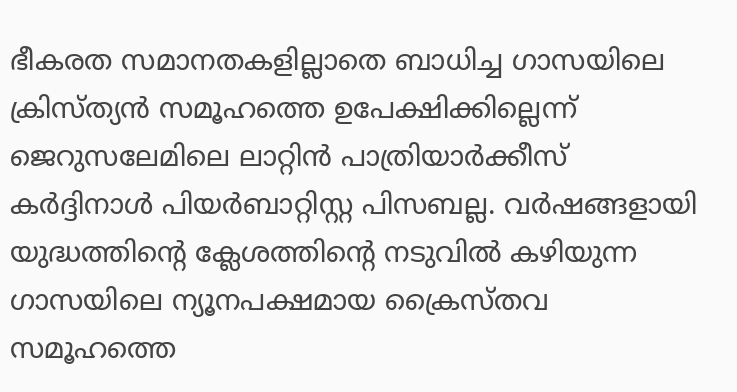ഭീകരത സമാനതകളില്ലാതെ ബാധിച്ച ഗാസയിലെ ക്രിസ്ത്യൻ സമൂഹത്തെ ഉപേക്ഷിക്കില്ലെന്ന് ജെറുസലേമിലെ ലാറ്റിൻ പാത്രിയാർക്കീസ് കർദ്ദിനാൾ പിയർബാറ്റിസ്റ്റ പിസബല്ല. വർഷങ്ങളായി യുദ്ധത്തിന്റെ ക്ലേശത്തിന്റെ നടുവില്‍ കഴിയുന്ന ഗാസയിലെ ന്യൂനപക്ഷമായ ക്രൈസ്തവ സമൂഹത്തെ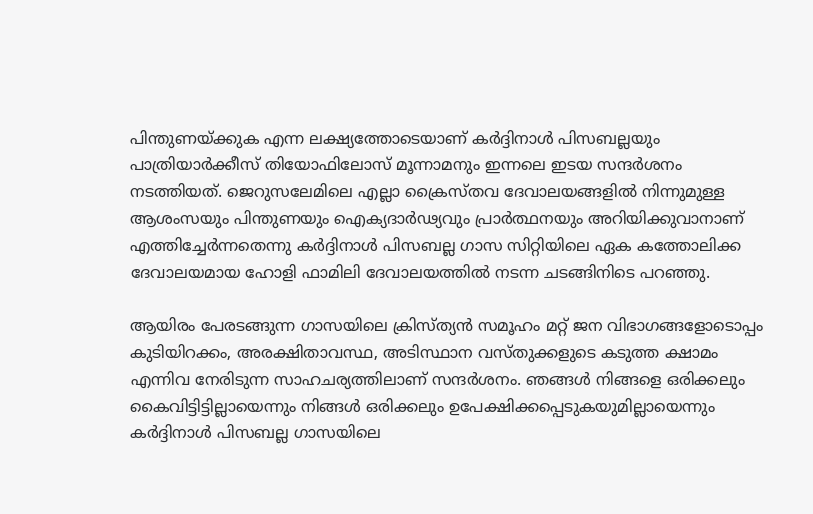പിന്തുണയ്ക്കുക എന്ന ലക്ഷ്യത്തോടെയാണ് കര്‍ദ്ദിനാള്‍ പിസബല്ലയും പാത്രിയാർക്കീസ് തിയോഫിലോസ് മൂന്നാമനും ഇന്നലെ ഇടയ സന്ദർശനം നടത്തിയത്. ജെറുസലേമിലെ എല്ലാ ക്രൈസ്തവ ദേവാലയങ്ങളില്‍ നിന്നുമുള്ള ആശംസയും പിന്തുണയും ഐക്യദാര്‍ഢ്യവും പ്രാർത്ഥനയും അറിയിക്കുവാനാണ് എത്തിച്ചേര്‍ന്നതെന്നു കർദ്ദിനാൾ പിസബല്ല ഗാസ സിറ്റിയിലെ ഏക കത്തോലിക്ക ദേവാലയമായ ഹോളി ഫാമിലി ദേവാലയത്തില്‍ നടന്ന ചടങ്ങിനിടെ പറഞ്ഞു.

ആയിരം പേരടങ്ങുന്ന ഗാസയിലെ ക്രിസ്ത്യൻ സമൂഹം മറ്റ് ജന വിഭാഗങ്ങളോടൊപ്പം കുടിയിറക്കം, അരക്ഷിതാവസ്ഥ, അടിസ്ഥാന വസ്തുക്കളുടെ കടുത്ത ക്ഷാമം എന്നിവ നേരിടുന്ന സാഹചര്യത്തിലാണ് സന്ദർശനം. ഞങ്ങൾ നിങ്ങളെ ഒരിക്കലും കൈവിട്ടിട്ടില്ലായെന്നും നിങ്ങള്‍ ഒരിക്കലും ഉപേക്ഷിക്കപ്പെടുകയുമില്ലായെന്നും കർദ്ദിനാൾ പിസബല്ല ഗാസയിലെ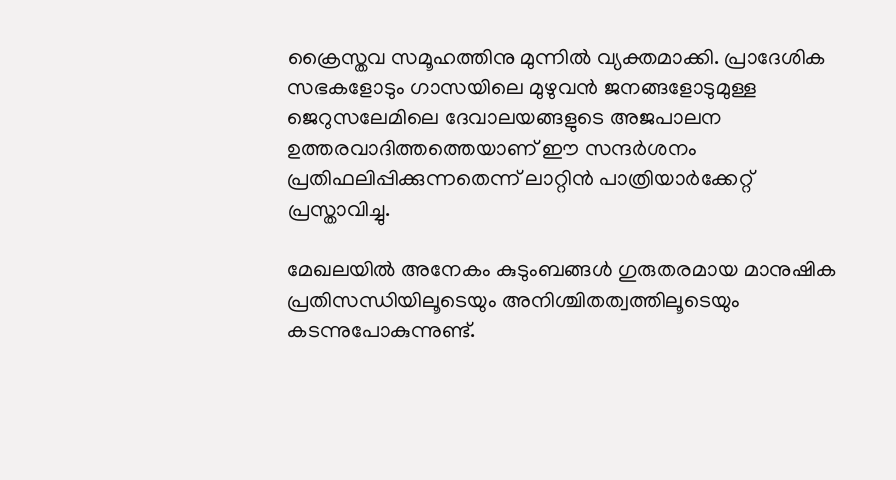ക്രൈസ്തവ സമൂഹത്തിനു മുന്നില്‍ വ്യക്തമാക്കി. പ്രാദേശിക സഭകളോടും ഗാസയിലെ മുഴുവൻ ജനങ്ങളോടുമുള്ള ജെറുസലേമിലെ ദേവാലയങ്ങളുടെ അജപാലന ഉത്തരവാദിത്തത്തെയാണ് ഈ സന്ദർശനം പ്രതിഫലിപ്പിക്കുന്നതെന്ന് ലാറ്റിൻ പാത്രിയാർക്കേറ്റ് പ്രസ്താവിച്ചു.

മേഖലയില്‍ അനേകം കുടുംബങ്ങൾ ഗുരുതരമായ മാനുഷിക പ്രതിസന്ധിയിലൂടെയും അനിശ്ചിതത്വത്തിലൂടെയും കടന്നുപോകുന്നുണ്ട്.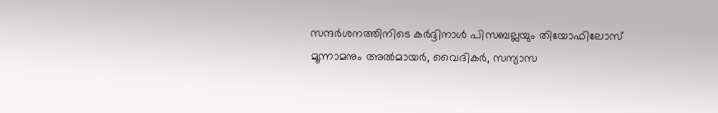സന്ദര്‍ശനത്തിനിടെ കര്‍ദ്ദിനാള്‍ പിസബല്ലയും തിയോഫിലോസ് മൂന്നാമനും അല്‍മായര്‍, വൈദികര്‍, സന്യാസ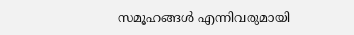സമൂഹങ്ങൾ എന്നിവരുമായി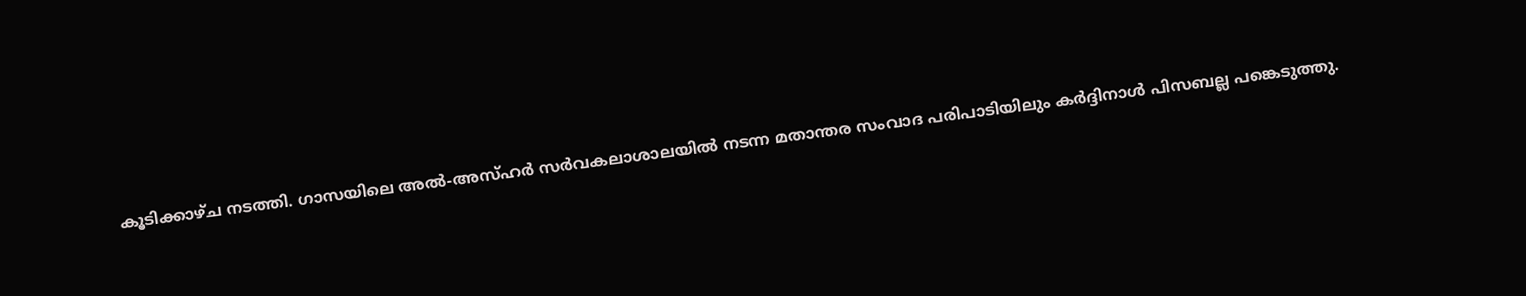കൂടിക്കാഴ്ച നടത്തി. ഗാസയിലെ അൽ-അസ്ഹർ സർവകലാശാലയിൽ നടന്ന മതാന്തര സംവാദ പരിപാടിയിലും കര്‍ദ്ദിനാള്‍ പിസബല്ല പങ്കെടുത്തു.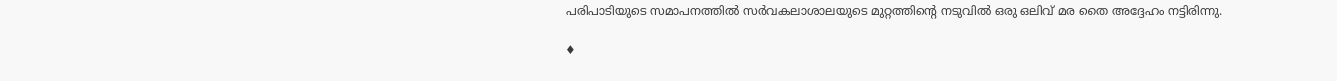പരിപാടിയുടെ സമാപനത്തില്‍ സർവകലാശാലയുടെ മുറ്റത്തിന്റെ നടുവിൽ ഒരു ഒലിവ് മര തൈ അദ്ദേഹം നട്ടിരിന്നു.

♦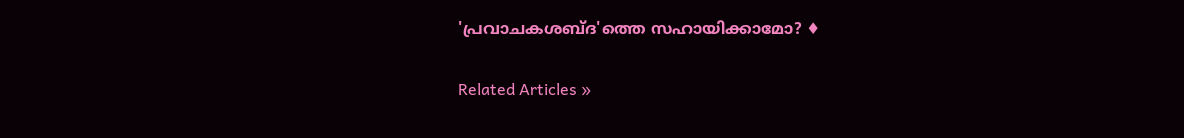'പ്രവാചകശബ്‌ദ'ത്തെ സഹായിക്കാമോ? ♦


Related Articles »